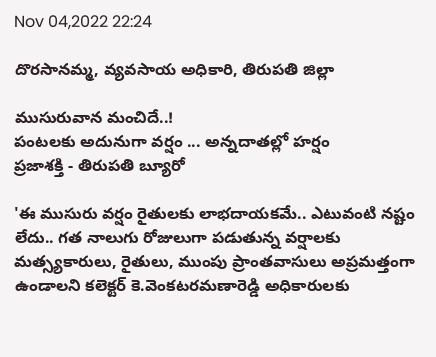Nov 04,2022 22:24

దొరసానమ్మ, వ్యవసాయ అధికారి, తిరుపతి జిల్లా

ముసురువాన మంచిదే..!
పంటలకు అదునుగా వర్షం ... అన్నదాతల్లో హర్షం
ప్రజాశక్తి - తిరుపతి బ్యూరో

'ఈ ముసురు వర్షం రైతులకు లాభదాయకమే.. ఎటువంటి నష్టం లేదు.. గత నాలుగు రోజులుగా పడుతున్న వర్షాలకు మత్స్యకారులు, రైతులు, ముంపు ప్రాంతవాసులు అప్రమత్తంగా ఉండాలని కలెక్టర్‌ కె.వెంకటరమణారెడ్డి అధికారులకు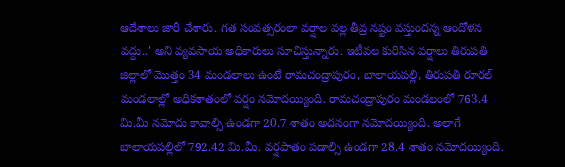ఆదేశాలు జారీ చేశారు. గత సంవత్సరంలా వర్షాల వల్ల తీవ్ర నష్టం వస్తుందన్న ఆందోళన వద్దు..' అని వ్యవసాయ అధికారులు సూచిస్తున్నారు. ఇటీవల కురిసిన వర్షాలు తిరుపతి జిల్లాలో మొత్తం 34 మండలాలు ఉంటే రామచంద్రాపురం, బాలాయపల్లి, తిరుపతి రూరల్‌ మండలాల్లో అధికశాతంలో వర్షం నమోదయ్యింది. రామచంద్రాపురం మండలంలో 763.4 మి.మీ నమోదు కావాల్సి ఉండగా 20.7 శాతం అదనంగా నమోదయ్యింది. అలాగే బాలాయపల్లిలో 792.42 మి.మీ. వర్షపాతం పడాల్సి ఉండగా 28.4 శాతం నమోదయ్యింది.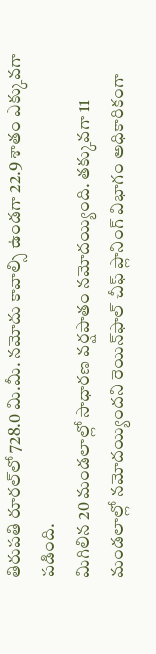తిరుపతి రూరల్‌లో 728.0 మి.మీ. నమోదు కావాల్సి ఉండగా 22.9 శాతం ఎక్కువగా పడింది.
మిగిలిన 20 మండలాల్లో సాధారణ వర్షపాతం నమోదయ్యింది. తక్కువగా 11 మండలాల్లో నమోదయ్యిందని రెయిన్‌ఫాల్‌ చీఫ్‌ ప్లానింగ్‌ విభాగం అధికారికంగా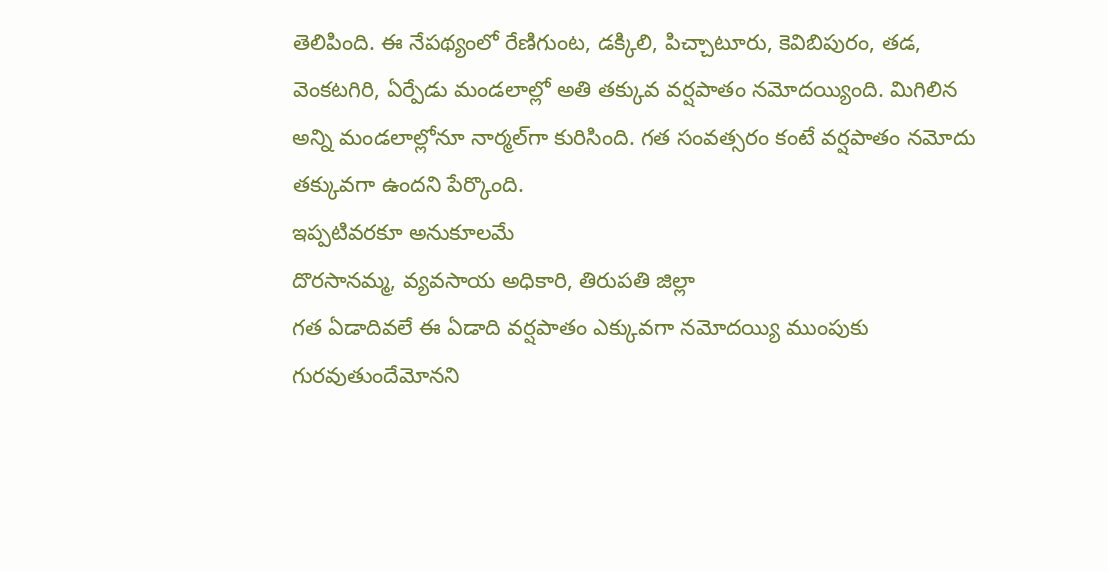తెలిపింది. ఈ నేపథ్యంలో రేణిగుంట, డక్కిలి, పిచ్చాటూరు, కెవిబిపురం, తడ, వెంకటగిరి, ఏర్పేడు మండలాల్లో అతి తక్కువ వర్షపాతం నమోదయ్యింది. మిగిలిన అన్ని మండలాల్లోనూ నార్మల్‌గా కురిసింది. గత సంవత్సరం కంటే వర్షపాతం నమోదు తక్కువగా ఉందని పేర్కొంది.
ఇప్పటివరకూ అనుకూలమే
దొరసానమ్మ, వ్యవసాయ అధికారి, తిరుపతి జిల్లా
గత ఏడాదివలే ఈ ఏడాది వర్షపాతం ఎక్కువగా నమోదయ్యి ముంపుకు గురవుతుందేమోనని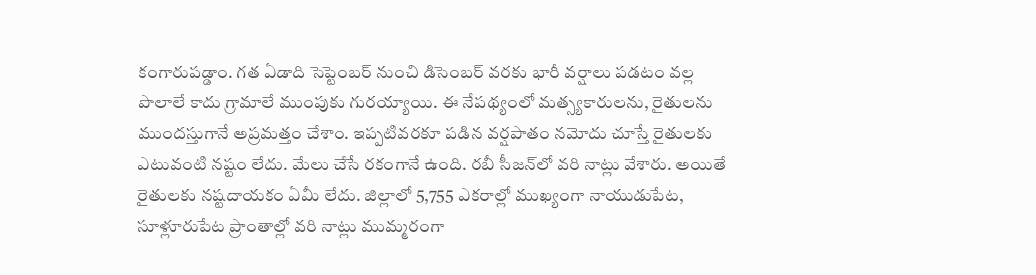కంగారుపడ్డాం. గత ఏడాది సెప్టెంబర్‌ నుంచి డిసెంబర్‌ వరకు భారీ వర్షాలు పడటం వల్ల పొలాలే కాదు గ్రామాలే ముంపుకు గురయ్యాయి. ఈ నేపథ్యంలో మత్స్యకారులను, రైతులను ముందస్తుగానే అప్రమత్తం చేశాం. ఇప్పటివరకూ పడిన వర్షపాతం నమోదు చూస్తే రైతులకు ఎటువంటి నష్టం లేదు. మేలు చేసే రకంగానే ఉంది. రబీ సీజన్‌లో వరి నాట్లు వేశారు. అయితే రైతులకు నష్టదాయకం ఏమీ లేదు. జిల్లాలో 5,755 ఎకరాల్లో ముఖ్యంగా నాయుడుపేట, సూళ్లూరుపేట ప్రాంతాల్లో వరి నాట్లు ముమ్మరంగా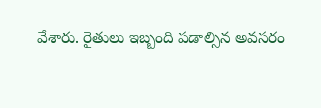వేశారు. రైతులు ఇబ్బంది పడాల్సిన అవసరం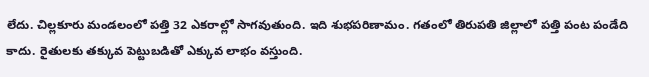లేదు. చిల్లకూరు మండలంలో పత్తి 32 ఎకరాల్లో సాగవుతుంది. ఇది శుభపరిణామం. గతంలో తిరుపతి జిల్లాలో పత్తి పంట పండేది కాదు. రైతులకు తక్కువ పెట్టుబడితో ఎక్కువ లాభం వస్తుంది.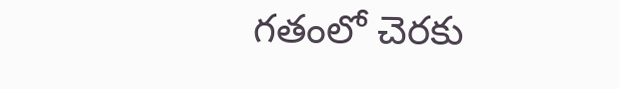గతంలో చెరకు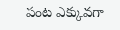పంట ఎక్కువగా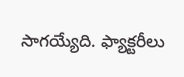సాగయ్యేది. ఫ్యాక్టరీలు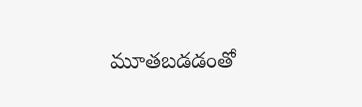మూతబడడంతో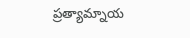ప్రత్యామ్నాయ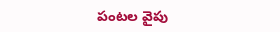పంటల వైపు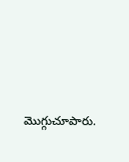మొగ్గుచూపారు.